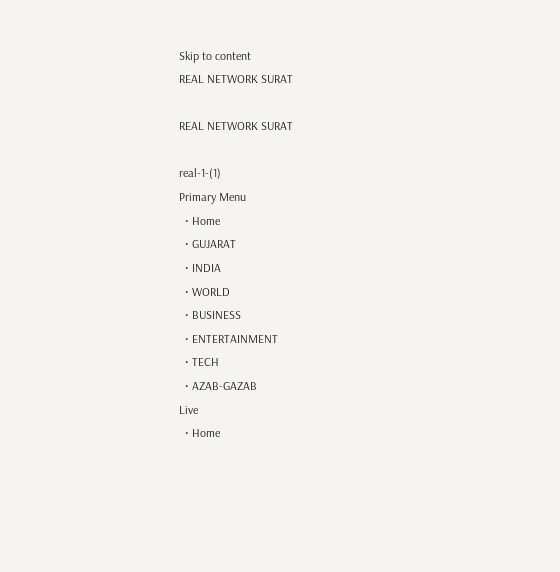Skip to content
REAL NETWORK SURAT

REAL NETWORK SURAT

real-1-(1)
Primary Menu
  • Home
  • GUJARAT
  • INDIA
  • WORLD
  • BUSINESS
  • ENTERTAINMENT
  • TECH
  • AZAB-GAZAB
Live
  • Home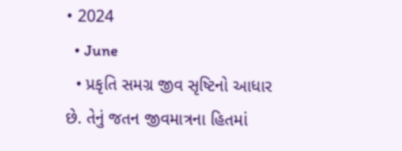• 2024
  • June
  • પ્રકૃતિ સમગ્ર જીવ સૃષ્ટિનો આધાર છે. તેનું જતન જીવમાત્રના હિતમાં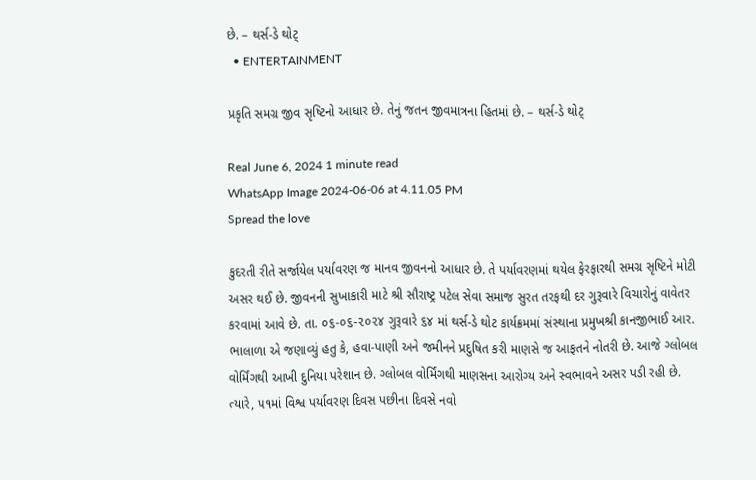છે. – થર્સ-ડે થોટ્
  • ENTERTAINMENT

પ્રકૃતિ સમગ્ર જીવ સૃષ્ટિનો આધાર છે. તેનું જતન જીવમાત્રના હિતમાં છે. – થર્સ-ડે થોટ્

Real June 6, 2024 1 minute read
WhatsApp Image 2024-06-06 at 4.11.05 PM
Spread the love

કુદરતી રીતે સર્જાયેલ પર્યાવરણ જ માનવ જીવનનો આધાર છે. તે પર્યાવરણમાં થયેલ ફેરફારથી સમગ્ર સૃષ્ટિને મોટી અસર થઈ છે. જીવનની સુખાકારી માટે શ્રી સૌરાષ્ટ્ર પટેલ સેવા સમાજ સુરત તરફથી દર ગુરૂવારે વિચારોનું વાવેતર કરવામાં આવે છે. તા. ૦૬-૦૬-૨૦૨૪ ગુરૂવારે ૬૪ માં થર્સ-ડે થોટ કાર્યક્રમમાં સંસ્થાના પ્રમુખશ્રી કાનજીભાઈ આર. ભાલાળા એ જણાવ્યું હતુ કે, હવા-પાણી અને જમીનને પ્રદુષિત કરી માણસે જ આફતને નોતરી છે. આજે ગ્લોબલ વોર્મિંગથી આખી દુનિયા પરેશાન છે. ગ્લોબલ વોર્મિંગથી માણસના આરોગ્ય અને સ્વભાવને અસર પડી રહી છે. ત્યારે, ૫૧માં વિશ્વ પર્યાવરણ દિવસ પછીના દિવસે નવો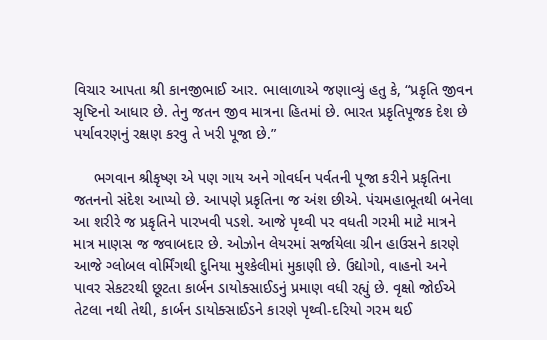વિચાર આપતા શ્રી કાનજીભાઈ આર. ભાલાળાએ જણાવ્યું હતુ કે, “પ્રકૃતિ જીવન સૃષ્ટિનો આધાર છે. તેનુ જતન જીવ માત્રના હિતમાં છે. ભારત પ્રકૃતિપૂજક દેશ છે પર્યાવરણનું રક્ષણ કરવુ તે ખરી પૂજા છે.”

     ભગવાન શ્રીકૃષ્ણ એ પણ ગાય અને ગોવર્ધન પર્વતની પૂજા કરીને પ્રકૃતિના જતનનો સંદેશ આપ્યો છે. આપણે પ્રકૃતિના જ અંશ છીએ. પંચમહાભૂતથી બનેલા આ શરીરે જ પ્રકૃતિને પારખવી પડશે. આજે પૃથ્વી પર વધતી ગરમી માટે માત્રને માત્ર માણસ જ જવાબદાર છે. ઓઝોન લેયરમાં સર્જાયેલા ગ્રીન હાઉસને કારણે આજે ગ્લોબલ વોર્મિંગથી દુનિયા મુશ્કેલીમાં મુકાણી છે. ઉદ્યોગો, વાહનો અને પાવર સેકટરથી છૂટતા કાર્બન ડાયોક્સાઈડનું પ્રમાણ વધી રહ્યું છે. વૃક્ષો જોઈએ તેટલા નથી તેથી, કાર્બન ડાયોક્સાઈડને કારણે પૃથ્વી-દરિયો ગરમ થઈ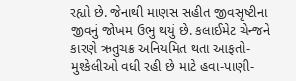રહ્યો છે. જેનાથી માણસ સહીત જીવસૃષ્ટીના જીવનું જોખમ ઉભુ થયું છે. કલાઈમેટ ચેન્જને કારણે ઋતુચક્ર અનિયમિત થતા આફતો-મુશ્કેલીઓ વધી રહી છે માટે હવા-પાણી-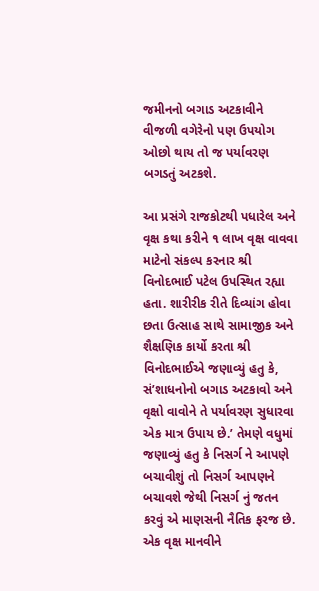જમીનનો બગાડ અટકાવીને વીજળી વગેરેનો પણ ઉપયોગ ઓછો થાય તો જ પર્યાવરણ બગડતું અટકશે.

આ પ્રસંગે રાજકોટથી પધારેલ અને વૃક્ષ કથા કરીને ૧ લાખ વૃક્ષ વાવવા માટેનો સંકલ્પ કરનાર શ્રી વિનોદભાઈ પટેલ ઉપસ્થિત રહ્યા હતા. શારીરીક રીતે દિવ્યાંગ હોવા છતા ઉત્સાહ સાથે સામાજીક અને શૈક્ષણિક કાર્યો કરતા શ્રી વિનોદભાઈએ જણાવ્યું હતુ કે, સં’શાધનોનો બગાડ અટકાવો અને વૃક્ષો વાવોને તે પર્યાવરણ સુધારવા એક માત્ર ઉપાય છે.’ તેમણે વધુમાં જણાવ્યું હતુ કે નિસર્ગ ને આપણે બચાવીશું તો નિસર્ગ આપણને બચાવશે જેથી નિસર્ગ નું જતન કરવું એ માણસની નૈતિક ફરજ છે. એક વૃક્ષ માનવીને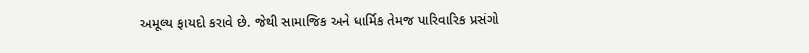અમૂલ્ય ફાયદો કરાવે છે. જેથી સામાજિક અને ધાર્મિક તેમજ પારિવારિક પ્રસંગો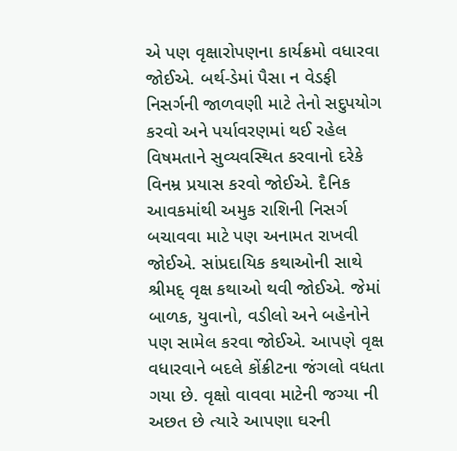એ પણ વૃક્ષારોપણના કાર્યક્રમો વધારવા જોઈએ. બર્થ-ડેમાં પૈસા ન વેડફી નિસર્ગની જાળવણી માટે તેનો સદુપયોગ કરવો અને પર્યાવરણમાં થઈ રહેલ વિષમતાને સુવ્યવસ્થિત કરવાનો દરેકે વિનમ્ર પ્રયાસ કરવો જોઈએ. દૈનિક આવકમાંથી અમુક રાશિની નિસર્ગ બચાવવા માટે પણ અનામત રાખવી જોઈએ. સાંપ્રદાયિક કથાઓની સાથે શ્રીમદ્ વૃક્ષ કથાઓ થવી જોઈએ. જેમાં બાળક, યુવાનો, વડીલો અને બહેનોને પણ સામેલ કરવા જોઈએ. આપણે વૃક્ષ વધારવાને બદલે કોંક્રીટના જંગલો વધતા ગયા છે. વૃક્ષો વાવવા માટેની જગ્યા ની અછત છે ત્યારે આપણા ઘરની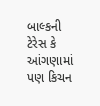બાલ્કની ટેરેસ કે આંગણામાં પણ કિચન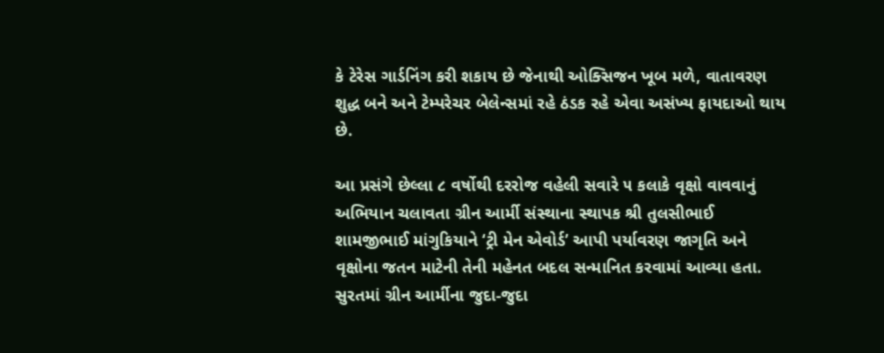કે ટેરેસ ગાર્ડનિંગ કરી શકાય છે જેનાથી ઓક્સિજન ખૂબ મળે, વાતાવરણ શુદ્ધ બને અને ટેમ્પરેચર બેલેન્સમાં રહે ઠંડક રહે એવા અસંખ્ય ફાયદાઓ થાય છે.

આ પ્રસંગે છેલ્લા ૮ વર્ષોથી દરરોજ વહેલી સવારે ૫ કલાકે વૃક્ષો વાવવાનું અભિયાન ચલાવતા ગ્રીન આર્મી સંસ્થાના સ્થાપક શ્રી તુલસીભાઈ શામજીભાઈ માંગુકિયાને ‘ટ્રી મેન એવોર્ડ’ આપી પર્યાવરણ જાગૃતિ અને વૃક્ષોના જતન માટેની તેની મહેનત બદલ સન્માનિત કરવામાં આવ્યા હતા. સુરતમાં ગ્રીન આર્મીના જુદા-જુદા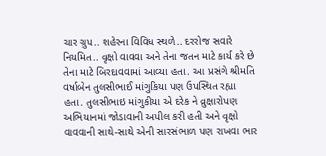ચાર ગ્રુપ.. શહેરના વિવિધ સ્થળે.. દરરોજ સવારે નિયમિત.. વૃક્ષો વાવવા અને તેના જતન માટે કાર્ય કરે છે તેના માટે બિરદાવવામાં આવ્યા હતા. આ પ્રસંગે શ્રીમતિ વર્ષાબેન તુલસીભાઈ માંગુકિયા પણ ઉપસ્થિત રહ્યા હતા. તુલસીભાઇ માંગુકીયા એ દરેક ને વ્રુક્ષારોપણ અભિયાનમાં જોડાવાની અપીલ કરી હતી અને વૃક્ષો વાવવાની સાથે-સાથે એની સારસંભાળ પણ રાખવા ભાર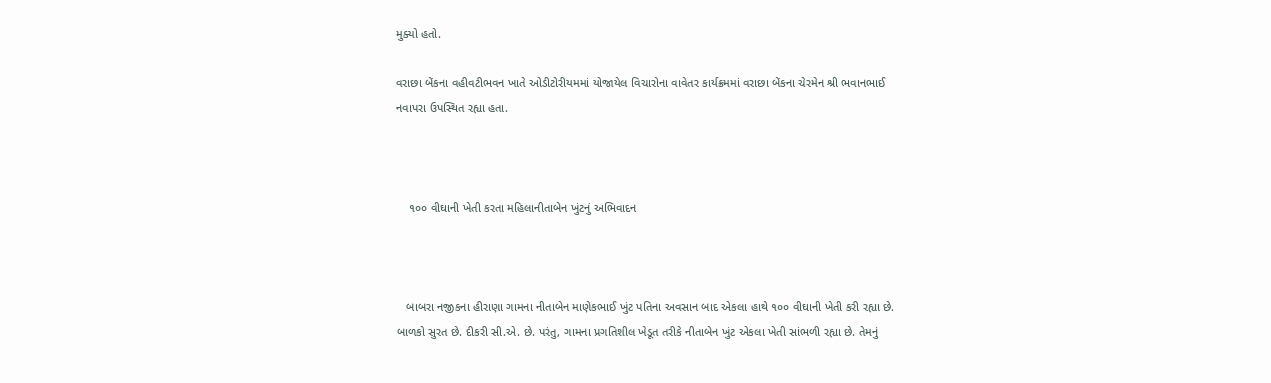મુક્યો હતો.

વરાછા બેંકના વહીવટીભવન ખાતે ઓડીટોરીયમમાં યોજાયેલ વિચારોના વાવેતર કાર્યક્રમમાં વરાછા બેંકના ચેરમેન શ્રી ભવાનભાઈ નવાપરા ઉપસ્થિત રહ્યા હતા.



    ૧૦૦ વીઘાની ખેતી કરતા મહિલાનીતાબેન ખુંટનું અભિવાદન



   બાબરા નજીકના હીરાણા ગામના નીતાબેન માણેકભાઈ ખુંટ પતિના અવસાન બાદ એકલા હાથે ૧૦૦ વીઘાની ખેતી કરી રહ્યા છે. બાળકો સુરત છે. દીકરી સી.એ. છે. પરંતુ, ગામના પ્રગતિશીલ ખેડૂત તરીકે નીતાબેન ખુંટ એકલા ખેતી સાંભળી રહ્યા છે. તેમનું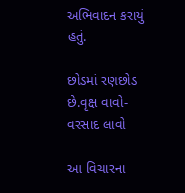અભિવાદન કરાયું હતું.

છોડમાં રણછોડ છે.વૃક્ષ વાવો-વરસાદ લાવો

આ વિચારના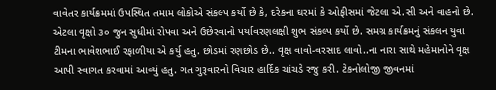વાવેતર કાર્યક્રમમાં ઉપસ્થિત તમામ લોકોએ સંકલ્પ કર્યો છે કે, દરેકના ઘરમાં કે ઓફીસમાં જેટલા એ.સી અને વાહનો છે. એટલા વૃક્ષો ૩૦ જુન સુધીમાં રોપવા અને ઉછેરવાનો પર્યાવરણલક્ષી શુભ સંકલ્પ કર્યો છે. સમગ્ર કાર્યક્રમનું સંકલન યુવા ટીમના ભાવેશભાઈ રફાળીયા એ કર્યુ હતુ. છોડમાં રણછોડ છે.. વૃક્ષ વાવો-વરસાદ લાવો..ના નારા સાથે મહેમાનોને વૃક્ષ આપી સ્વાગત કરવામાં આવ્યું હતુ. ગત ગુરૂવારનો વિચાર હાર્દિક ચાંચડે રજુ કરી. ટેકનોલોજી જીવનમાં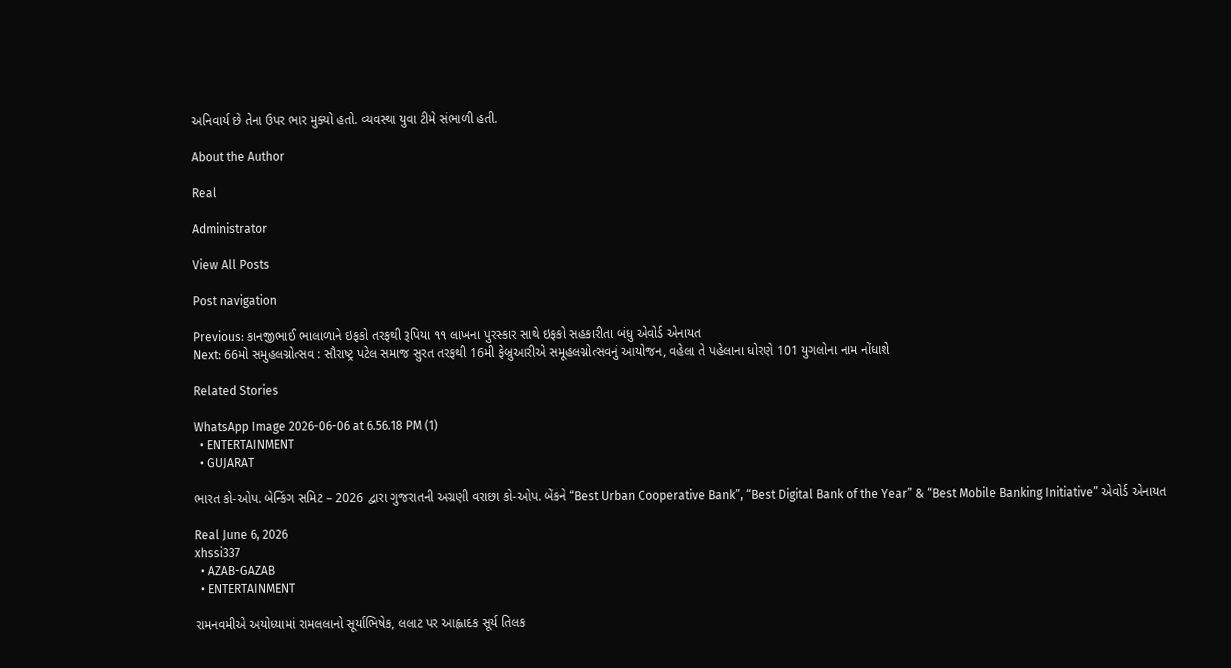અનિવાર્ય છે તેના ઉપર ભાર મુક્યો હતો. વ્યવસ્થા યુવા ટીમે સંભાળી હતી.

About the Author

Real

Administrator

View All Posts

Post navigation

Previous: કાનજીભાઈ ભાલાળાને ઇફકો તરફથી રૂપિયા ૧૧ લાખના પુરસ્કાર સાથે ઇફકો સહકારીતા બંધુ એવોર્ડ એનાયત
Next: 66મો સમુહલગ્નોત્સવ : સૌરાષ્ટ્ર પટેલ સમાજ સુરત તરફથી 16મી ફેબ્રુઆરીએ સમૂહલગ્નોત્સવનું આયોજન, વહેલા તે પહેલાના ધોરણે 101 યુગલોના નામ નોંધાશે

Related Stories

WhatsApp Image 2026-06-06 at 6.56.18 PM (1)
  • ENTERTAINMENT
  • GUJARAT

ભારત કો-ઓપ. બેન્કિંગ સમિટ – 2026 દ્વારા ગુજરાતની અગ્રણી વરાછા કો-ઓપ. બેંકને “Best Urban Cooperative Bank”, “Best Digital Bank of the Year” & “Best Mobile Banking Initiative” એવોર્ડ એનાયત

Real June 6, 2026
xhssi337
  • AZAB-GAZAB
  • ENTERTAINMENT

રામનવમીએ અયોધ્યામાં રામલલાનો સૂર્યાભિષેક, લલાટ પર આહ્લાદક સૂર્ય તિલક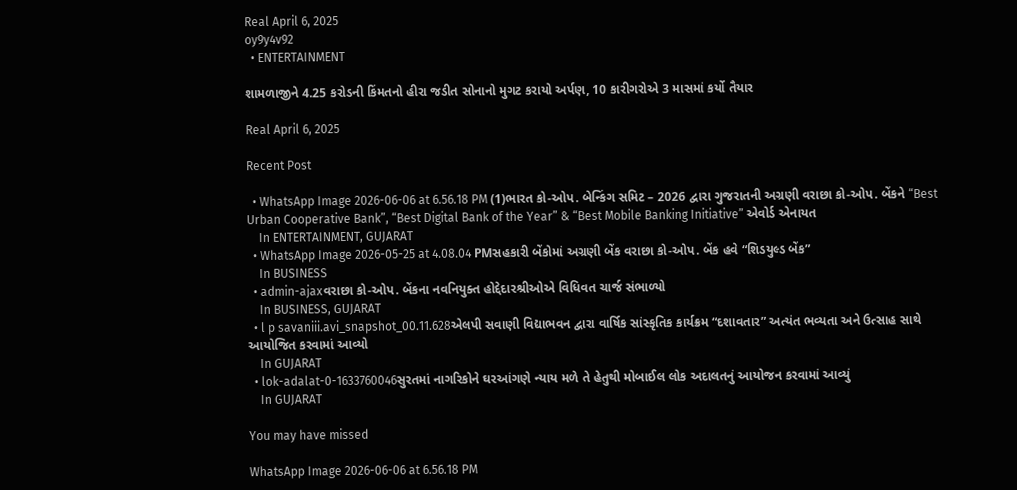Real April 6, 2025
oy9y4v92
  • ENTERTAINMENT

શામળાજીને 4.25 કરોડની કિંમતનો હીરા જડીત સોનાનો મુગટ કરાયો અર્પણ, 10 કારીગરોએ 3 માસમાં કર્યો તૈયાર

Real April 6, 2025

Recent Post

  • WhatsApp Image 2026-06-06 at 6.56.18 PM (1)ભારત કો-ઓપ. બેન્કિંગ સમિટ – 2026 દ્વારા ગુજરાતની અગ્રણી વરાછા કો-ઓપ. બેંકને “Best Urban Cooperative Bank”, “Best Digital Bank of the Year” & “Best Mobile Banking Initiative” એવોર્ડ એનાયત
    In ENTERTAINMENT, GUJARAT
  • WhatsApp Image 2026-05-25 at 4.08.04 PMસહકારી બેંકોમાં અગ્રણી બેંક વરાછા કો-ઓપ. બેંક હવે “શિડયુલ્ડ બેંક”
    In BUSINESS
  • admin-ajaxવરાછા કો-ઓપ. બેંકના નવનિયુક્ત હોદ્દેદારશ્રીઓએ વિધિવત ચાર્જ સંભાળ્યો
    In BUSINESS, GUJARAT
  • l p savaniii.avi_snapshot_00.11.628એલપી સવાણી વિદ્યાભવન દ્વારા વાર્ષિક સાંસ્કૃતિક કાર્યક્રમ “દશાવતાર” અત્યંત ભવ્યતા અને ઉત્સાહ સાથે આયોજિત કરવામાં આવ્યો
    In GUJARAT
  • lok-adalat-0-1633760046સુરતમાં નાગરિકોને ઘરઆંગણે ન્યાય મળે તે હેતુથી મોબાઈલ લોક અદાલતનું આયોજન કરવામાં આવ્યું
    In GUJARAT

You may have missed

WhatsApp Image 2026-06-06 at 6.56.18 PM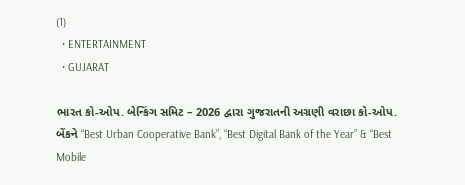(1)
  • ENTERTAINMENT
  • GUJARAT

ભારત કો-ઓપ. બેન્કિંગ સમિટ – 2026 દ્વારા ગુજરાતની અગ્રણી વરાછા કો-ઓપ. બેંકને “Best Urban Cooperative Bank”, “Best Digital Bank of the Year” & “Best Mobile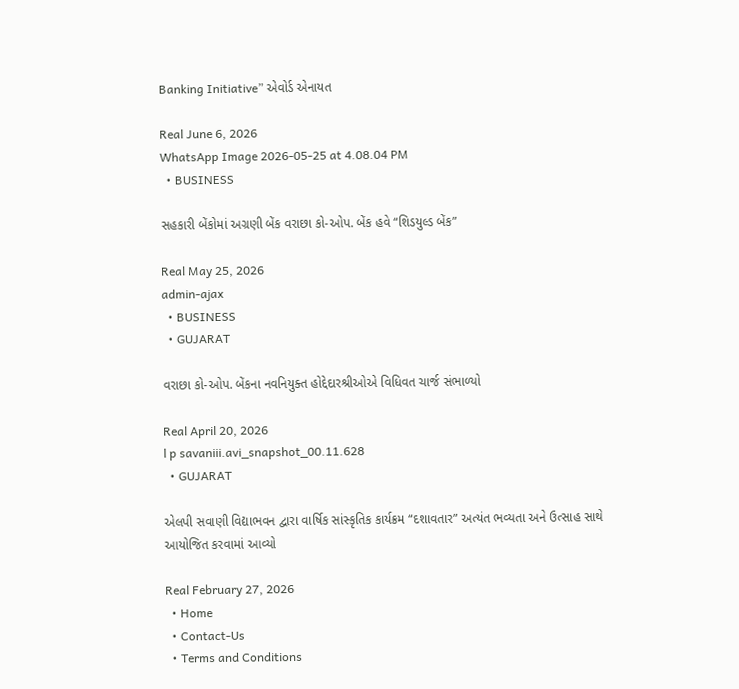Banking Initiative” એવોર્ડ એનાયત

Real June 6, 2026
WhatsApp Image 2026-05-25 at 4.08.04 PM
  • BUSINESS

સહકારી બેંકોમાં અગ્રણી બેંક વરાછા કો-ઓપ. બેંક હવે “શિડયુલ્ડ બેંક”

Real May 25, 2026
admin-ajax
  • BUSINESS
  • GUJARAT

વરાછા કો-ઓપ. બેંકના નવનિયુક્ત હોદ્દેદારશ્રીઓએ વિધિવત ચાર્જ સંભાળ્યો

Real April 20, 2026
l p savaniii.avi_snapshot_00.11.628
  • GUJARAT

એલપી સવાણી વિદ્યાભવન દ્વારા વાર્ષિક સાંસ્કૃતિક કાર્યક્રમ “દશાવતાર” અત્યંત ભવ્યતા અને ઉત્સાહ સાથે આયોજિત કરવામાં આવ્યો

Real February 27, 2026
  • Home
  • Contact-Us
  • Terms and Conditions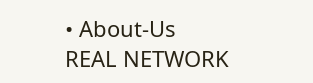• About-Us
REAL NETWORK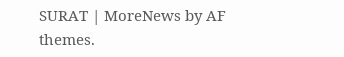SURAT | MoreNews by AF themes.